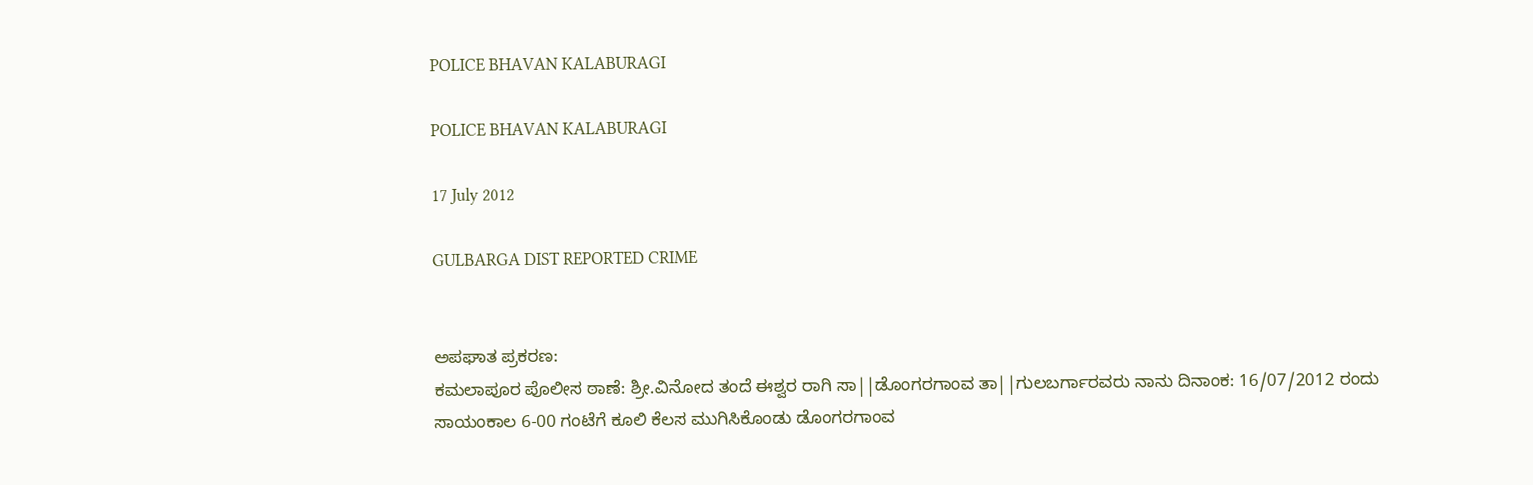POLICE BHAVAN KALABURAGI

POLICE BHAVAN KALABURAGI

17 July 2012

GULBARGA DIST REPORTED CRIME


ಅಪಘಾತ ಪ್ರಕರಣ:
ಕಮಲಾಪೂರ ಪೊಲೀಸ ಠಾಣೆ: ಶ್ರೀ.ವಿನೋದ ತಂದೆ ಈಶ್ವರ ರಾಗಿ ಸಾ||ಡೊಂಗರಗಾಂವ ತಾ||ಗುಲಬರ್ಗಾರವರು ನಾನು ದಿನಾಂಕ: 16/07/2012 ರಂದು ಸಾಯಂಕಾಲ 6-00 ಗಂಟೆಗೆ ಕೂಲಿ ಕೆಲಸ ಮುಗಿಸಿಕೊಂಡು ಡೊಂಗರಗಾಂವ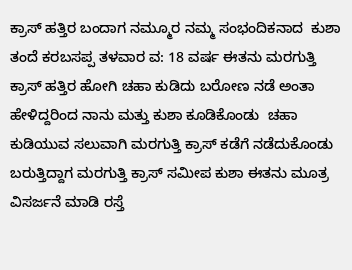ಕ್ರಾಸ್ ಹತ್ತಿರ ಬಂದಾಗ ನಮ್ಮೂರ ನಮ್ಮ ಸಂಭಂದಿಕನಾದ  ಕುಶಾ ತಂದೆ ಕರಬಸಪ್ಪ ತಳವಾರ ವ: 18 ವರ್ಷ ಈತನು ಮರಗುತ್ತಿ ಕ್ರಾಸ್ ಹತ್ತಿರ ಹೋಗಿ ಚಹಾ ಕುಡಿದು ಬರೋಣ ನಡೆ ಅಂತಾ ಹೇಳಿದ್ದರಿಂದ ನಾನು ಮತ್ತು ಕುಶಾ ಕೂಡಿಕೊಂಡು  ಚಹಾ ಕುಡಿಯುವ ಸಲುವಾಗಿ ಮರಗುತ್ತಿ ಕ್ರಾಸ್ ಕಡೆಗೆ ನಡೆದುಕೊಂಡು ಬರುತ್ತಿದ್ದಾಗ ಮರಗುತ್ತಿ ಕ್ರಾಸ್ ಸಮೀಪ ಕುಶಾ ಈತನು ಮೂತ್ರ ವಿಸರ್ಜನೆ ಮಾಡಿ ರಸ್ತೆ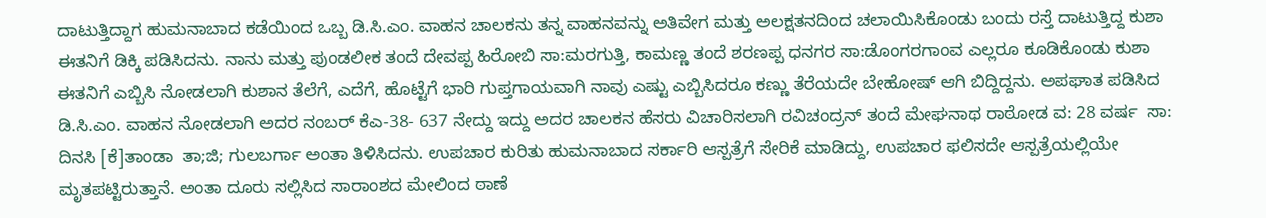ದಾಟುತ್ತಿದ್ದಾಗ ಹುಮನಾಬಾದ ಕಡೆಯಿಂದ ಒಬ್ಬ ಡಿ.ಸಿ.ಎಂ. ವಾಹನ ಚಾಲಕನು ತನ್ನ ವಾಹನವನ್ನು ಅತಿವೇಗ ಮತ್ತು ಅಲಕ್ಷತನದಿಂದ ಚಲಾಯಿಸಿಕೊಂಡು ಬಂದು ರಸ್ತೆ ದಾಟುತ್ತಿದ್ದ ಕುಶಾ ಈತನಿಗೆ ಡಿಕ್ಕಿ ಪಡಿಸಿದನು. ನಾನು ಮತ್ತು ಪುಂಡಲೀಕ ತಂದೆ ದೇವಪ್ಪ ಹಿರೋಬಿ ಸಾ:ಮರಗುತ್ತಿ, ಕಾಮಣ್ಣ ತಂದೆ ಶರಣಪ್ಪ ಧನಗರ ಸಾ:ಡೊಂಗರಗಾಂವ ಎಲ್ಲರೂ ಕೂಡಿಕೊಂಡು ಕುಶಾ ಈತನಿಗೆ ಎಬ್ಬಿಸಿ ನೋಡಲಾಗಿ ಕುಶಾನ ತೆಲೆಗೆ, ಎದೆಗೆ, ಹೊಟ್ಟೆಗೆ ಭಾರಿ ಗುಪ್ತಗಾಯವಾಗಿ ನಾವು ಎಷ್ಟು ಎಬ್ಬಿಸಿದರೂ ಕಣ್ಣು ತೆರೆಯದೇ ಬೇಹೋಷ್ ಆಗಿ ಬಿದ್ದಿದ್ದನು. ಅಪಘಾತ ಪಡಿಸಿದ ಡಿ.ಸಿ.ಎಂ. ವಾಹನ ನೋಡಲಾಗಿ ಅದರ ನಂಬರ್ ಕೆಎ-38- 637 ನೇದ್ದು ಇದ್ದು ಅದರ ಚಾಲಕನ ಹೆಸರು ವಿಚಾರಿಸಲಾಗಿ ರವಿಚಂದ್ರನ್ ತಂದೆ ಮೇಘನಾಥ ರಾಠೋಡ ವ: 28 ವರ್ಷ  ಸಾ: ದಿನಸಿ [ಕೆ]ತಾಂಡಾ  ತಾ;ಜಿ; ಗುಲಬರ್ಗಾ ಅಂತಾ ತಿಳಿಸಿದನು. ಉಪಚಾರ ಕುರಿತು ಹುಮನಾಬಾದ ಸರ್ಕಾರಿ ಆಸ್ಪತ್ರೆಗೆ ಸೇರಿಕೆ ಮಾಡಿದ್ದು, ಉಪಚಾರ ಫಲಿಸದೇ ಆಸ್ಪತ್ರೆಯಲ್ಲಿಯೇ ಮೃತಪಟ್ಟಿರುತ್ತಾನೆ. ಅಂತಾ ದೂರು ಸಲ್ಲಿಸಿದ ಸಾರಾಂಶದ ಮೇಲಿಂದ ಠಾಣೆ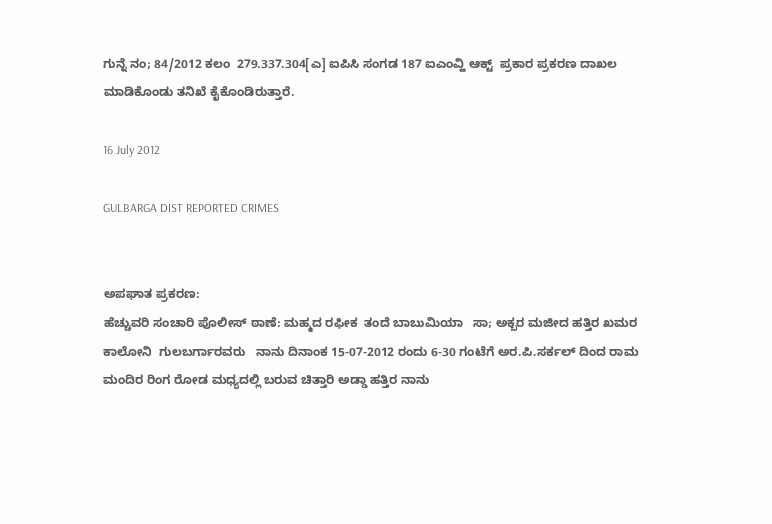ಗುನ್ನೆ ನಂ; 84/2012 ಕಲಂ  279.337.304[ಎ] ಐಪಿಸಿ ಸಂಗಡ 187 ಐಎಂವ್ಹಿ ಆಕ್ಟ್  ಪ್ರಕಾರ ಪ್ರಕರಣ ದಾಖಲ ಮಾಡಿಕೊಂಡು ತನಿಖೆ ಕೈಕೊಂಡಿರುತ್ತಾರೆ.

16 July 2012

GULBARGA DIST REPORTED CRIMES


ಅಪಘಾತ ಪ್ರಕರಣ:
ಹೆಚ್ಚುವರಿ ಸಂಚಾರಿ ಪೊಲೀಸ್ ಠಾಣೆ: ಮಹ್ಮದ ರಫೀಕ  ತಂದೆ ಬಾಬುಮಿಯಾ   ಸಾ; ಅಕ್ಬರ ಮಜೀದ ಹತ್ತಿರ ಖಮರ ಕಾಲೋನಿ  ಗುಲಬರ್ಗಾರವರು   ನಾನು ದಿನಾಂಕ 15-07-2012 ರಂದು 6-30 ಗಂಟೆಗೆ ಅರ.ಪಿ.ಸರ್ಕಲ್ ದಿಂದ ರಾಮ ಮಂದಿರ ರಿಂಗ ರೋಡ ಮಧ್ಯದಲ್ಲಿ ಬರುವ ಚಿತ್ತಾರಿ ಅಡ್ಡಾ ಹತ್ತಿರ ನಾನು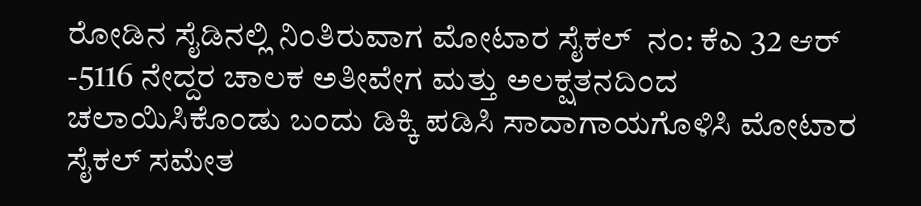ರೋಡಿನ ಸೈಡಿನಲ್ಲಿ ನಿಂತಿರುವಾಗ ಮೋಟಾರ ಸೈಕಲ್  ನಂ: ಕೆಎ 32 ಆರ್ -5116 ನೇದ್ದರ ಚಾಲಕ ಅತೀವೇಗ ಮತ್ತು ಅಲಕ್ಷತನದಿಂದ ಚಲಾಯಿಸಿಕೊಂಡು ಬಂದು ಡಿಕ್ಕಿ ಪಡಿಸಿ ಸಾದಾಗಾಯಗೊಳಿಸಿ ಮೋಟಾರ ಸೈಕಲ್ ಸಮೇತ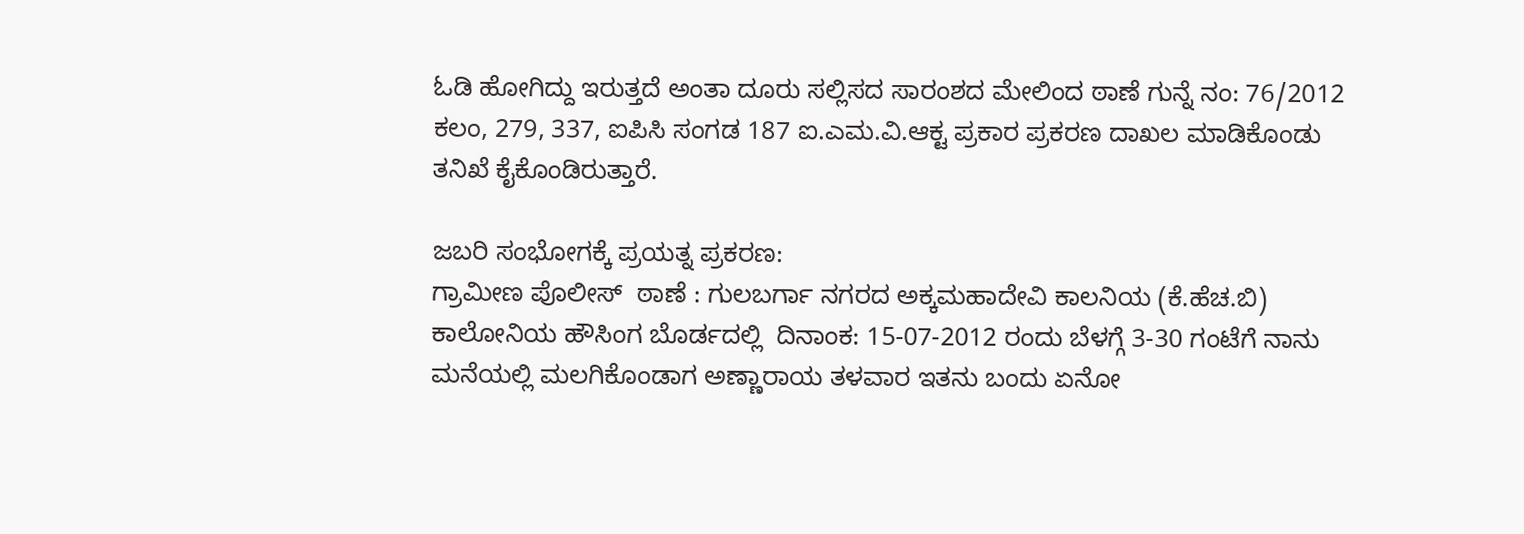ಓಡಿ ಹೋಗಿದ್ದು ಇರುತ್ತದೆ ಅಂತಾ ದೂರು ಸಲ್ಲಿಸದ ಸಾರಂಶದ ಮೇಲಿಂದ ಠಾಣೆ ಗುನ್ನೆ ನಂ: 76/2012  ಕಲಂ, 279, 337, ಐಪಿಸಿ ಸಂಗಡ 187 ಐ.ಎಮ.ವಿ.ಆಕ್ಟ ಪ್ರಕಾರ ಪ್ರಕರಣ ದಾಖಲ ಮಾಡಿಕೊಂಡು ತನಿಖೆ ಕೈಕೊಂಡಿರುತ್ತಾರೆ.

ಜಬರಿ ಸಂಭೋಗಕ್ಕೆ ಪ್ರಯತ್ನ ಪ್ರಕರಣ:
ಗ್ರಾಮೀಣ ಪೊಲೀಸ್  ಠಾಣೆ : ಗುಲಬರ್ಗಾ ನಗರದ ಅಕ್ಕಮಹಾದೇವಿ ಕಾಲನಿಯ (ಕೆ.ಹೆಚ.ಬಿ) ಕಾಲೋನಿಯ ಹೌಸಿಂಗ ಬೊರ್ಡದಲ್ಲಿ  ದಿನಾಂಕ: 15-07-2012 ರಂದು ಬೆಳಗ್ಗೆ 3-30 ಗಂಟೆಗೆ ನಾನು ಮನೆಯಲ್ಲಿ ಮಲಗಿಕೊಂಡಾಗ ಅಣ್ಣಾರಾಯ ತಳವಾರ ಇತನು ಬಂದು ಏನೋ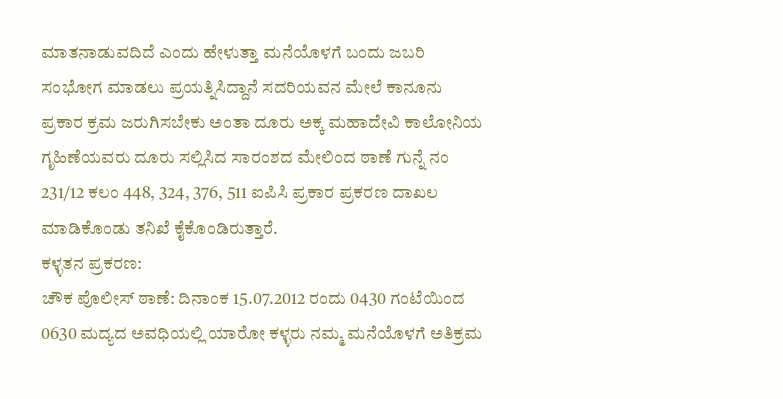ಮಾತನಾಡುವದಿದೆ ಎಂದು ಹೇಳುತ್ತಾ ಮನೆಯೊಳಗೆ ಬಂದು ಜಬರಿ ಸಂಭೋಗ ಮಾಡಲು ಪ್ರಯತ್ನಿಸಿದ್ದಾನೆ ಸದರಿಯವನ ಮೇಲೆ ಕಾನೂನು ಪ್ರಕಾರ ಕ್ರಮ ಜರುಗಿಸಬೇಕು ಅಂತಾ ದೂರು ಅಕ್ಕ ಮಹಾದೇವಿ ಕಾಲೋನಿಯ ಗೃಹಿಣೆಯವರು ದೂರು ಸಲ್ಲಿಸಿದ ಸಾರಂಶದ ಮೇಲಿಂದ ಠಾಣೆ ಗುನ್ನೆ ನಂ 231/12 ಕಲಂ 448, 324, 376, 511 ಐಪಿಸಿ ಪ್ರಕಾರ ಪ್ರಕರಣ ದಾಖಲ ಮಾಡಿಕೊಂಡು ತನಿಖೆ ಕೈಕೊಂಡಿರುತ್ತಾರೆ.
ಕಳ್ಳತನ ಪ್ರಕರಣ:
ಚೌಕ ಪೊಲೀಸ್ ಠಾಣೆ: ದಿನಾಂಕ 15.07.2012 ರಂದು 0430 ಗಂಟೆಯಿಂದ 0630 ಮದ್ಯದ ಅವಧಿಯಲ್ಲಿ ಯಾರೋ ಕಳ್ಳರು ನಮ್ಮ ಮನೆಯೊಳಗೆ ಅತಿಕ್ರಮ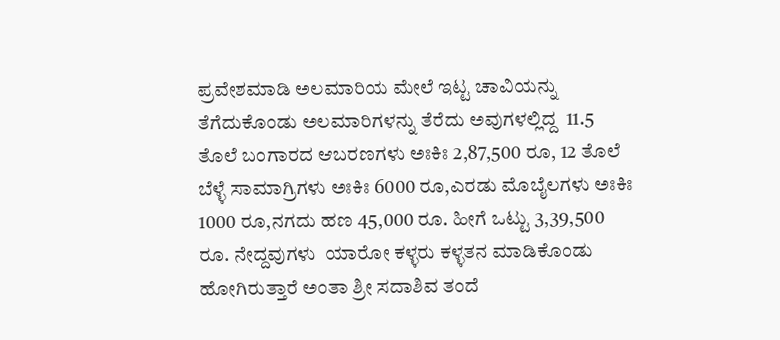ಪ್ರವೇಶಮಾಡಿ ಅಲಮಾರಿಯ ಮೇಲೆ ಇಟ್ಟ ಚಾವಿಯನ್ನು ತೆಗೆದುಕೊಂಡು ಅಲಮಾರಿಗಳನ್ನು ತೆರೆದು ಅವುಗಳಲ್ಲಿದ್ದ  11.5 ತೊಲೆ ಬಂಗಾರದ ಆಬರಣಗಳು ಅಃಕಿಃ 2,87,500 ರೂ, 12 ತೊಲೆ ಬೆಳ್ಳೆ ಸಾಮಾಗ್ರಿಗಳು ಅಃಕಿಃ 6000 ರೂ,ಎರಡು ಮೊಬೈಲಗಳು ಅಃಕಿಃ 1000 ರೂ,ನಗದು ಹಣ 45,000 ರೂ. ಹೀಗೆ ಒಟ್ಟು 3,39,500 ರೂ. ನೇದ್ದವುಗಳು  ಯಾರೋ ಕಳ್ಳರು ಕಳ್ಳತನ ಮಾಡಿಕೊಂಡು ಹೋಗಿರುತ್ತಾರೆ ಅಂತಾ ಶ್ರೀ ಸದಾಶಿವ ತಂದೆ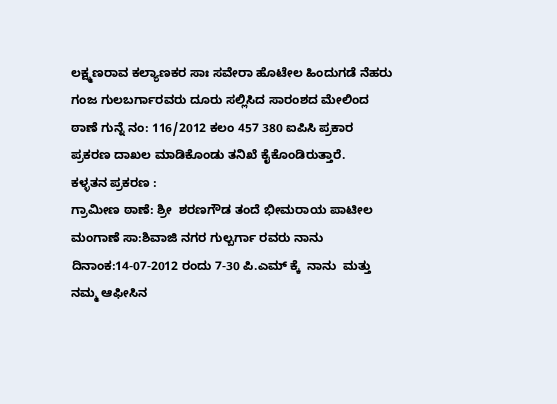ಲಕ್ಷ್ಮಣರಾವ ಕಲ್ಯಾಣಕರ ಸಾಃ ಸವೇರಾ ಹೊಟೇಲ ಹಿಂದುಗಡೆ ನೆಹರು ಗಂಜ ಗುಲಬರ್ಗಾರವರು ದೂರು ಸಲ್ಲಿಸಿದ ಸಾರಂಶದ ಮೇಲಿಂದ ಠಾಣೆ ಗುನ್ನೆ ನಂ: 116/2012 ಕಲಂ 457 380 ಐಪಿಸಿ ಪ್ರಕಾರ ಪ್ರಕರಣ ದಾಖಲ ಮಾಡಿಕೊಂಡು ತನಿಖೆ ಕೈಕೊಂಡಿರುತ್ತಾರೆ.
ಕಳ್ಳತನ ಪ್ರಕರಣ :
ಗ್ರಾಮೀಣ ಠಾಣೆ: ಶ್ರೀ  ಶರಣಗೌಡ ತಂದೆ ಭೀಮರಾಯ ಪಾಟೀಲ ಮಂಗಾಣೆ ಸಾ:ಶಿವಾಜಿ ನಗರ ಗುಲ್ಬರ್ಗಾ ರವರು ನಾನು ದಿನಾಂಕ:14-07-2012 ರಂದು 7-30 ಪಿ.ಎಮ್ ಕ್ಕೆ  ನಾನು  ಮತ್ತು ನಮ್ಮ ಆಫೀಸಿನ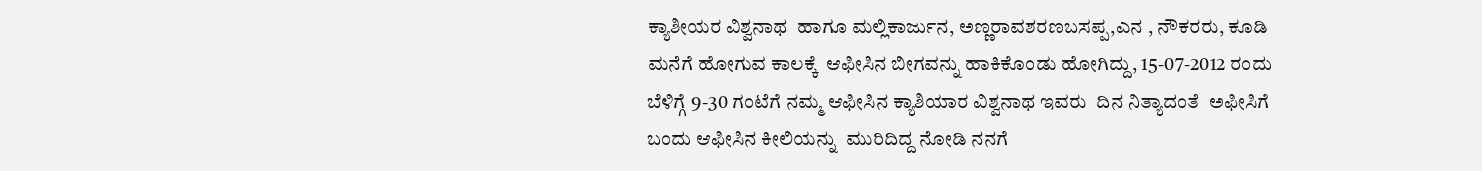ಕ್ಯಾಶೀಯರ ವಿಶ್ವನಾಥ  ಹಾಗೂ ಮಲ್ಲಿಕಾರ್ಜುನ, ಅಣ್ಣರಾವಶರಣಬಸಪ್ಪ,ಎನ , ನೌಕರರು, ಕೂಡಿ ಮನೆಗೆ ಹೋಗುವ ಕಾಲಕ್ಕೆ  ಆಫೀಸಿನ ಬೀಗವನ್ನು ಹಾಕಿಕೊಂಡು ಹೋಗಿದ್ದು, 15-07-2012 ರಂದು ಬೆಳಿಗ್ಗೆ 9-30 ಗಂಟೆಗೆ ನಮ್ಮ ಆಫೀಸಿನ ಕ್ಯಾಶಿಯಾರ ವಿಶ್ವನಾಥ ಇವರು  ದಿನ ನಿತ್ಯಾದಂತೆ  ಅಫೀಸಿಗೆ ಬಂದು ಆಫೀಸಿನ ಕೀಲಿಯನ್ನು  ಮುರಿದಿದ್ದ ನೋಡಿ ನನಗೆ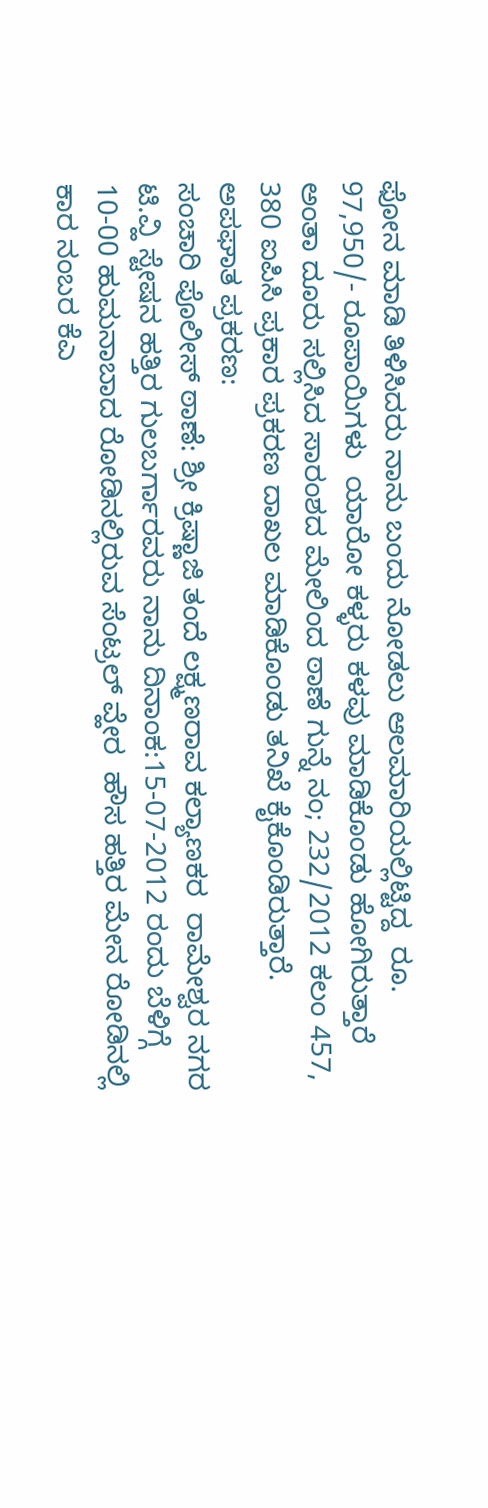ಫೋನ ಮಾಡಿ ತಿಳಿಸಿದರು ನಾನು ಬಂದು ನೋಡಲು ಆಲಮಾರಿಯಲ್ಲಿಟ್ಟಿದ್ದ  ರೂ. 97,950/- ರೂಪಾಯಿಗಳು  ಯಾರೋ ಕಳ್ಳರು ಕಳವು ಮಾಡಿಕೊಂಡು ಹೋಗಿರುತ್ತಾರೆ ಅಂತಾ ದೂರು ಸಲ್ಲಿಸಿದ ಸಾರಂಶದ ಮೇಲಿಂದ ಠಾಣೆ ಗುನ್ನೆ ನಂ; 232/2012 ಕಲಂ 457, 380 ಐಪಿಸಿ ಪ್ರಕಾರ ಪ್ರಕರಣ ದಾಖಲ ಮಾಡಿಕೊಂಡು ತನಿಖೆ ಕೈಕೊಂಡಿರುತ್ತಾರೆ.
ಅಪಘಾತ ಪ್ರಕರಣ:
ಸಂಚಾರಿ ಪೊಲೀಸ್ ಠಾಣೆ: ಶ್ರೀ ಕ್ರಿಷ್ಣಾಜಿ ತಂದೆ ಲಕ್ಷ್ಮಣರಾವ ಕಲ್ಯಾಣಕರ  ರಾಮೇಶ್ವರ ನಗರ ಟಿ.ವ್ಹಿ ಸ್ಟೇಷನ ಹತ್ತಿರ ಗುಲಬರ್ಗಾರವರು ನಾನು ದಿನಾಂಕ:15-07-2012 ರಂದು ಬೆಳಿಗ್ಗೆ 10-00 ಹುಮನಾಬಾದ ರೋಡಿನಲ್ಲಿರುವ ಸೆಂಟ್ರಲ್ ವ್ಹೇರ  ಹೌಸ ಹತ್ತಿರ ಮೇನ ರೋಡಿನಲ್ಲಿ ಕಾರ ನಂಬರ ಕೆಎ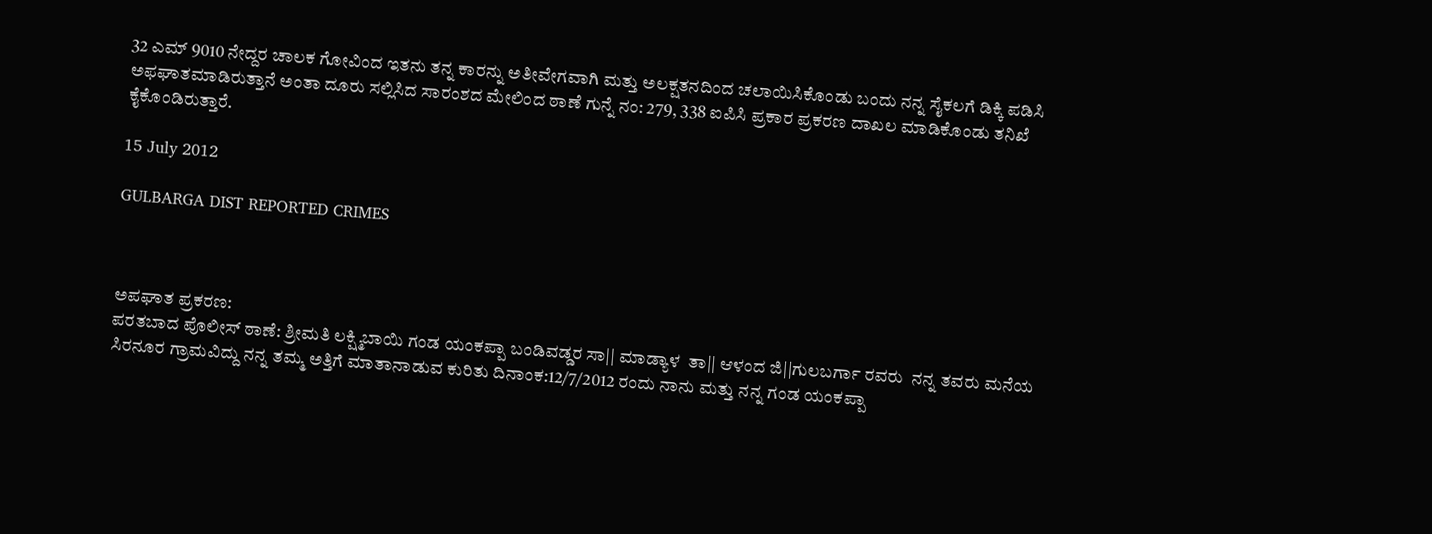32 ಎಮ್ 9010 ನೇದ್ದರ ಚಾಲಕ ಗೋವಿಂದ ಇತನು ತನ್ನ ಕಾರನ್ನು ಅತೀವೇಗವಾಗಿ ಮತ್ತು ಅಲಕ್ಷತನದಿಂದ ಚಲಾಯಿಸಿಕೊಂಡು ಬಂದು ನನ್ನ ಸೈಕಲಗೆ ಡಿಕ್ಕಿ ಪಡಿಸಿ ಅಫಘಾತಮಾಡಿರುತ್ತಾನೆ ಅಂತಾ ದೂರು ಸಲ್ಲಿಸಿದ ಸಾರಂಶದ ಮೇಲಿಂದ ಠಾಣೆ ಗುನ್ನೆ ನಂ: 279, 338 ಐಪಿಸಿ ಪ್ರಕಾರ ಪ್ರಕರಣ ದಾಖಲ ಮಾಡಿಕೊಂಡು ತನಿಖೆ ಕೈಕೊಂಡಿರುತ್ತಾರೆ.

15 July 2012

GULBARGA DIST REPORTED CRIMES



ಅಪಘಾತ ಪ್ರಕರಣ:
ಪರತಬಾದ ಪೊಲೀಸ್ ಠಾಣೆ: ಶ್ರೀಮತಿ ಲಕ್ಷ್ಮಿಬಾಯಿ ಗಂಡ ಯಂಕಪ್ಪಾ ಬಂಡಿವಡ್ಡರ ಸಾ|| ಮಾಡ್ಯಾಳ  ತಾ|| ಆಳಂದ ಜಿ||ಗುಲಬರ್ಗಾ ರವರು  ನನ್ನ ತವರು ಮನೆಯ ಸಿರನೂರ ಗ್ರಾಮವಿದ್ದು ನನ್ನ ತಮ್ಮ ಅತ್ತಿಗೆ ಮಾತಾನಾಡುವ ಕುರಿತು ದಿನಾಂಕ:12/7/2012 ರಂದು ನಾನು ಮತ್ತು ನನ್ನ ಗಂಡ ಯಂಕಪ್ಪಾ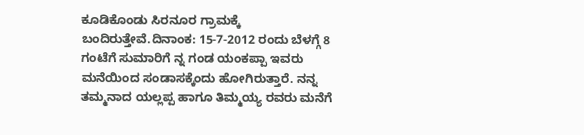ಕೂಡಿಕೊಂಡು ಸಿರನೂರ ಗ್ರಾಮಕ್ಕೆ ಬಂದಿರುತ್ತೇವೆ.ದಿನಾಂಕ: 15-7-2012 ರಂದು ಬೆಳಗ್ಗೆ 8 ಗಂಟೆಗೆ ಸುಮಾರಿಗೆ ನ್ನ ಗಂಡ ಯಂಕಪ್ಪಾ ಇವರು ಮನೆಯಿಂದ ಸಂಡಾಸಕ್ಕೆಂದು ಹೋಗಿರುತ್ತಾರೆ. ನನ್ನ ತಮ್ಮನಾದ ಯಲ್ಲಪ್ಪ ಹಾಗೂ ತಿಮ್ಮಯ್ಯ ರವರು ಮನೆಗೆ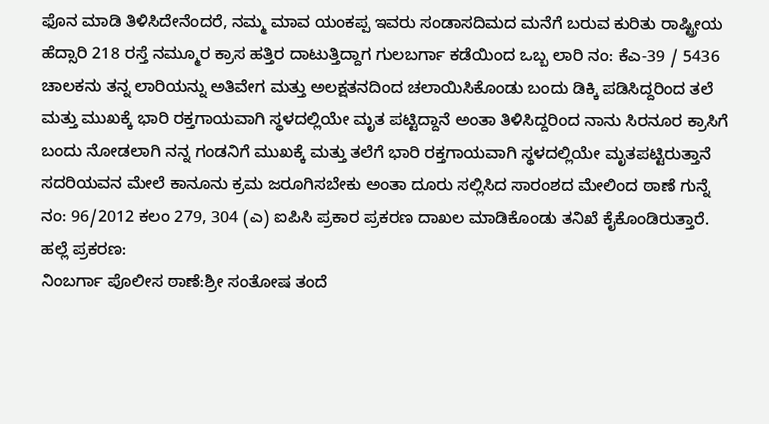ಫೊನ ಮಾಡಿ ತಿಳಿಸಿದೇನೆಂದರೆ, ನಮ್ಮ ಮಾವ ಯಂಕಪ್ಪ ಇವರು ಸಂಡಾಸದಿಮದ ಮನೆಗೆ ಬರುವ ಕುರಿತು ರಾಷ್ಟ್ರೀಯ ಹೆದ್ಸಾರಿ 218 ರಸ್ತೆ ನಮ್ಮೂರ ಕ್ರಾಸ ಹತ್ತಿರ ದಾಟುತ್ತಿದ್ದಾಗ ಗುಲಬರ್ಗಾ ಕಡೆಯಿಂದ ಒಬ್ಬ ಲಾರಿ ನಂ: ಕೆಎ-39 / 5436 ಚಾಲಕನು ತನ್ನ ಲಾರಿಯನ್ನು ಅತಿವೇಗ ಮತ್ತು ಅಲಕ್ಷತನದಿಂದ ಚಲಾಯಿಸಿಕೊಂಡು ಬಂದು ಡಿಕ್ಕಿ ಪಡಿಸಿದ್ದರಿಂದ ತಲೆ ಮತ್ತು ಮುಖಕ್ಕೆ ಭಾರಿ ರಕ್ತಗಾಯವಾಗಿ ಸ್ಥಳದಲ್ಲಿಯೇ ಮೃತ ಪಟ್ಟಿದ್ದಾನೆ ಅಂತಾ ತಿಳಿಸಿದ್ದರಿಂದ ನಾನು ಸಿರನೂರ ಕ್ರಾಸಿಗೆ ಬಂದು ನೋಡಲಾಗಿ ನನ್ನ ಗಂಡನಿಗೆ ಮುಖಕ್ಕೆ ಮತ್ತು ತಲೆಗೆ ಭಾರಿ ರಕ್ತಗಾಯವಾಗಿ ಸ್ಥಳದಲ್ಲಿಯೇ ಮೃತಪಟ್ಟಿರುತ್ತಾನೆ ಸದರಿಯವನ ಮೇಲೆ ಕಾನೂನು ಕ್ರಮ ಜರೂಗಿಸಬೇಕು ಅಂತಾ ದೂರು ಸಲ್ಲಿಸಿದ ಸಾರಂಶದ ಮೇಲಿಂದ ಠಾಣೆ ಗುನ್ನೆ ನಂ: 96/2012 ಕಲಂ 279, 304 (ಎ) ಐಪಿಸಿ ಪ್ರಕಾರ ಪ್ರಕರಣ ದಾಖಲ ಮಾಡಿಕೊಂಡು ತನಿಖೆ ಕೈಕೊಂಡಿರುತ್ತಾರೆ.
ಹಲ್ಲೆ ಪ್ರಕರಣ:
ನಿಂಬರ್ಗಾ ಪೊಲೀಸ ಠಾಣೆ:ಶ್ರೀ ಸಂತೋಷ ತಂದೆ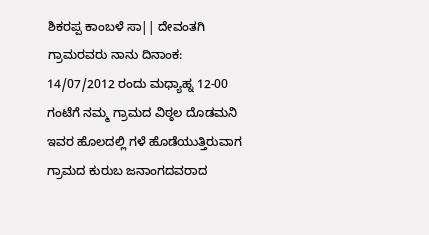ಶಿಕರಪ್ಪ ಕಾಂಬಳೆ ಸಾ|| ದೇವಂತಗಿ ಗ್ರಾಮರವರು ನಾನು ದಿನಾಂಕ: 14/07/2012 ರಂದು ಮಧ್ಯಾಹ್ನ 12-00 ಗಂಟೆಗೆ ನಮ್ಮ ಗ್ರಾಮದ ವಿಠ್ಠಲ ದೊಡಮನಿ ಇವರ ಹೊಲದಲ್ಲಿ ಗಳೆ ಹೊಡೆಯುತ್ತಿರುವಾಗ ಗ್ರಾಮದ ಕುರುಬ ಜನಾಂಗದವರಾದ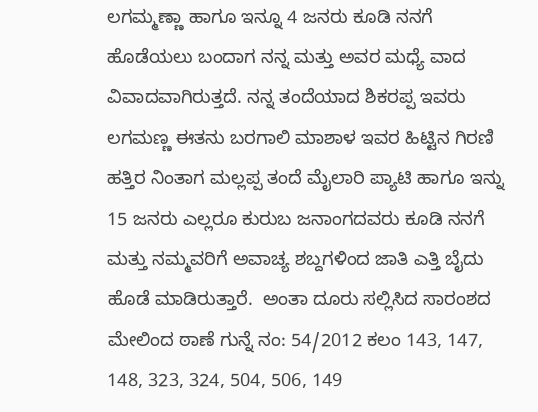ಲಗಮ್ಮಣ್ಣಾ ಹಾಗೂ ಇನ್ನೂ 4 ಜನರು ಕೂಡಿ ನನಗೆ ಹೊಡೆಯಲು ಬಂದಾಗ ನನ್ನ ಮತ್ತು ಅವರ ಮಧ್ಯೆ ವಾದ ವಿವಾದವಾಗಿರುತ್ತದೆ. ನನ್ನ ತಂದೆಯಾದ ಶಿಕರಪ್ಪ ಇವರು ಲಗಮಣ್ಣ ಈತನು ಬರಗಾಲಿ ಮಾಶಾಳ ಇವರ ಹಿಟ್ಟಿನ ಗಿರಣಿ ಹತ್ತಿರ ನಿಂತಾಗ ಮಲ್ಲಪ್ಪ ತಂದೆ ಮೈಲಾರಿ ಪ್ಯಾಟಿ ಹಾಗೂ ಇನ್ನು 15 ಜನರು ಎಲ್ಲರೂ ಕುರುಬ ಜನಾಂಗದವರು ಕೂಡಿ ನನಗೆ ಮತ್ತು ನಮ್ಮವರಿಗೆ ಅವಾಚ್ಯ ಶಬ್ದಗಳಿಂದ ಜಾತಿ ಎತ್ತಿ ಬೈದು ಹೊಡೆ ಮಾಡಿರುತ್ತಾರೆ.  ಅಂತಾ ದೂರು ಸಲ್ಲಿಸಿದ ಸಾರಂಶದ ಮೇಲಿಂದ ಠಾಣೆ ಗುನ್ನೆ ನಂ: 54/2012 ಕಲಂ 143, 147, 148, 323, 324, 504, 506, 149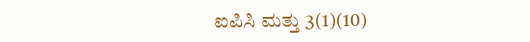ಐಪಿಸಿ ಮತ್ತು 3(1)(10)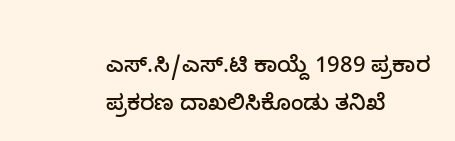ಎಸ್.ಸಿ/ಎಸ್.ಟಿ ಕಾಯ್ದೆ 1989 ಪ್ರಕಾರ ಪ್ರಕರಣ ದಾಖಲಿಸಿಕೊಂಡು ತನಿಖೆ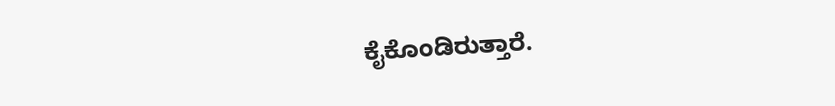ಕೈಕೊಂಡಿರುತ್ತಾರೆ.